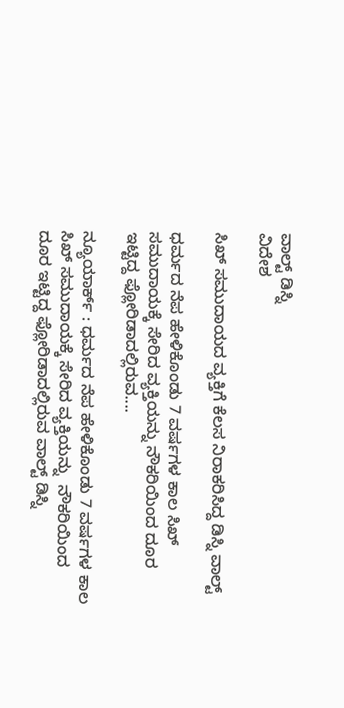ವಾಲ್ಟ್ ಡಿಸ್ನಿ
ವಿದೇಶ

ಸಿಖ್ ಸಮುದಾಯದ ವ್ಯಕ್ತಿಗೆ ಕೆಲಸ ನಿರಾಕರಿಸಿದ್ದ ಡಿಸ್ನಿ ವಾಲ್ಟ್

ಧರ್ಮದ ನೆಪ ಹೇಳಿಕೊಂಡು 7 ವರ್ಷಗಳ ಕಾಲ ಸಿಖ್ ಸಮುದಾಯಕ್ಕೆ ಸೇರಿದ ವ್ಯಕ್ತಿಯನ್ನು ನೌಕರಿಯಿಂದ ದೂರ ಇಟ್ಟಿದ್ದ ಫ್ಲೋರಿಡಾದಲ್ಲಿರುವ....

ನ್ಯೂಯಾರ್ಕ್ : ಧರ್ಮದ ನೆಪ ಹೇಳಿಕೊಂಡು 7 ವರ್ಷಗಳ ಕಾಲ ಸಿಖ್ ಸಮುದಾಯಕ್ಕೆ ಸೇರಿದ ವ್ಯಕ್ತಿಯನ್ನು  ನೌಕರಿಯಿಂದ ದೂರ ಇಟ್ಟಿದ್ದ ಫ್ಲೋರಿಡಾದಲ್ಲಿರುವ ವಾಲ್ಟ್ ಡಿಸ್ನಿ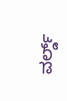ವರ್ಲ್ಡ್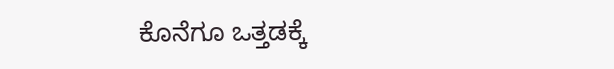ಕೊನೆಗೂ ಒತ್ತಡಕ್ಕೆ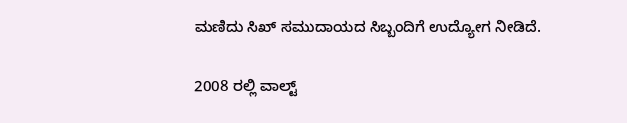ಮಣಿದು ಸಿಖ್ ಸಮುದಾಯದ ಸಿಬ್ಬಂದಿಗೆ ಉದ್ಯೋಗ ನೀಡಿದೆ.

2008 ರಲ್ಲಿ ವಾಲ್ಟ್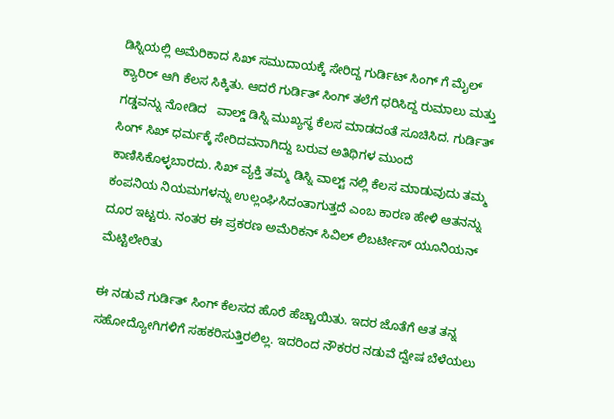ಡಿಸ್ನಿಯಲ್ಲಿ ಅಮೆರಿಕಾದ ಸಿಖ್ ಸಮುದಾಯಕ್ಕೆ ಸೇರಿದ್ದ ಗುರ್ಡಿಟ್ ಸಿಂಗ್ ಗೆ ಮೈಲ್ ಕ್ಯಾರಿರ್ ಆಗಿ ಕೆಲಸ ಸಿಕ್ಕಿತು. ಆದರೆ ಗುರ್ಡಿತ್ ಸಿಂಗ್ ತಲೆಗೆ ಧರಿಸಿದ್ದ ರುಮಾಲು ಮತ್ತು ಗಡ್ಡವನ್ನು ನೋಡಿದ   ವಾಲ್ಡ್ ಡಿಸ್ನಿ ಮುಖ್ಯಸ್ಥ ಕೆಲಸ ಮಾಡದಂತೆ ಸೂಚಿಸಿದ. ಗುರ್ಡಿತ್ ಸಿಂಗ್ ಸಿಖ್ ಧರ್ಮಕ್ಕೆ ಸೇರಿದವನಾಗಿದ್ದು ಬರುವ ಅತಿಥಿಗಳ ಮುಂದೆ ಕಾಣಿಸಿಕೊಳ್ಳಬಾರದು. ಸಿಖ್ ವ್ಯಕ್ತಿ ತಮ್ಮ ಡಿಸ್ನಿ ವಾಲ್ಟ್ ನಲ್ಲಿ ಕೆಲಸ ಮಾಡುವುದು ತಮ್ಮ ಕಂಪನಿಯ ನಿಯಮಗಳನ್ನು ಉಲ್ಲಂಘಿಸಿದಂತಾಗುತ್ತದೆ ಎಂಬ ಕಾರಣ ಹೇಳಿ ಆತನನ್ನು ದೂರ ಇಟ್ಟರು. ನಂತರ ಈ ಪ್ರಕರಣ ಅಮೆರಿಕನ್ ಸಿವಿಲ್ ಲಿಬರ್ಟೀಸ್ ಯೂನಿಯನ್ ಮೆಟ್ಟಿಲೇರಿತು

ಈ ನಡುವೆ ಗುರ್ಡಿತ್ ಸಿಂಗ್ ಕೆಲಸದ ಹೊರೆ ಹೆಚ್ಚಾಯಿತು. ಇದರ ಜೊತೆಗೆ ಆತ ತನ್ನ ಸಹೋದ್ಯೋಗಿಗಳಿಗೆ ಸಹಕರಿಸುತ್ತಿರಲಿಲ್ಲ. ಇದರಿಂದ ನೌಕರರ ನಡುವೆ ದ್ವೇಷ ಬೆಳೆಯಲು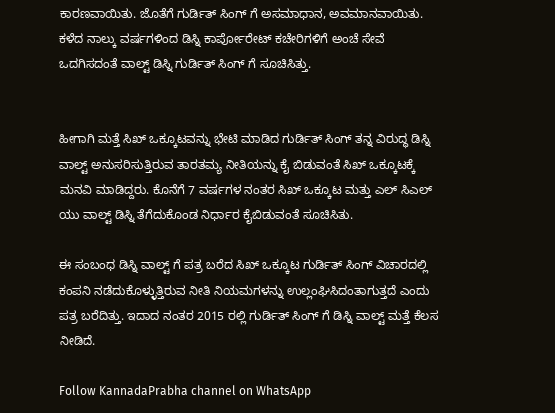ಕಾರಣವಾಯಿತು. ಜೊತೆಗೆ ಗುರ್ಡಿತ್ ಸಿಂಗ್ ಗೆ ಅಸಮಾಧಾನ, ಅವಮಾನವಾಯಿತು. ಕಳೆದ ನಾಲ್ಕು ವರ್ಷಗಳಿಂದ ಡಿಸ್ನಿ ಕಾರ್ಪೋರೇಟ್ ಕಚೇರಿಗಳಿಗೆ ಅಂಚೆ ಸೇವೆ ಒದಗಿಸದಂತೆ ವಾಲ್ಟ್ ಡಿಸ್ನಿ ಗುರ್ಡಿತ್ ಸಿಂಗ್ ಗೆ ಸೂಚಿಸಿತ್ತು.


ಹೀಗಾಗಿ ಮತ್ತೆ ಸಿಖ್ ಒಕ್ಕೂಟವನ್ನು ಭೇಟಿ ಮಾಡಿದ ಗುರ್ಡಿತ್ ಸಿಂಗ್ ತನ್ನ ವಿರುದ್ಧ ಡಿಸ್ನಿ ವಾಲ್ಟ್ ಅನುಸರಿಸುತ್ತಿರುವ ತಾರತಮ್ಯ ನೀತಿಯನ್ನು ಕೈ ಬಿಡುವಂತೆ ಸಿಖ್ ಒಕ್ಕೂಟಕ್ಕೆ ಮನವಿ ಮಾಡಿದ್ದರು. ಕೊನೆಗೆ 7 ವರ್ಷಗಳ ನಂತರ ಸಿಖ್ ಒಕ್ಕೂಟ ಮತ್ತು ಎಲ್ ಸಿಎಲ್ ಯು ವಾಲ್ಟ್ ಡಿಸ್ನಿ ತೆಗೆದುಕೊಂಡ ನಿರ್ಧಾರ ಕೈಬಿಡುವಂತೆ ಸೂಚಿಸಿತು.

ಈ ಸಂಬಂಧ ಡಿಸ್ನಿ ವಾಲ್ಟ್ ಗೆ ಪತ್ರ ಬರೆದ ಸಿಖ್ ಒಕ್ಕೂಟ ಗುರ್ಡಿತ್ ಸಿಂಗ್ ವಿಚಾರದಲ್ಲಿ ಕಂಪನಿ ನಡೆದುಕೊಳ್ಳುತ್ತಿರುವ ನೀತಿ ನಿಯಮಗಳನ್ನು ಉಲ್ಲಂಘಿಸಿದಂತಾಗುತ್ತದೆ ಎಂದು ಪತ್ರ ಬರೆದಿತ್ತು. ಇದಾದ ನಂತರ 2015 ರಲ್ಲಿ ಗುರ್ಡಿತ್ ಸಿಂಗ್ ಗೆ ಡಿಸ್ನಿ ವಾಲ್ಟ್ ಮತ್ತೆ ಕೆಲಸ ನೀಡಿದೆ.

Follow KannadaPrabha channel on WhatsApp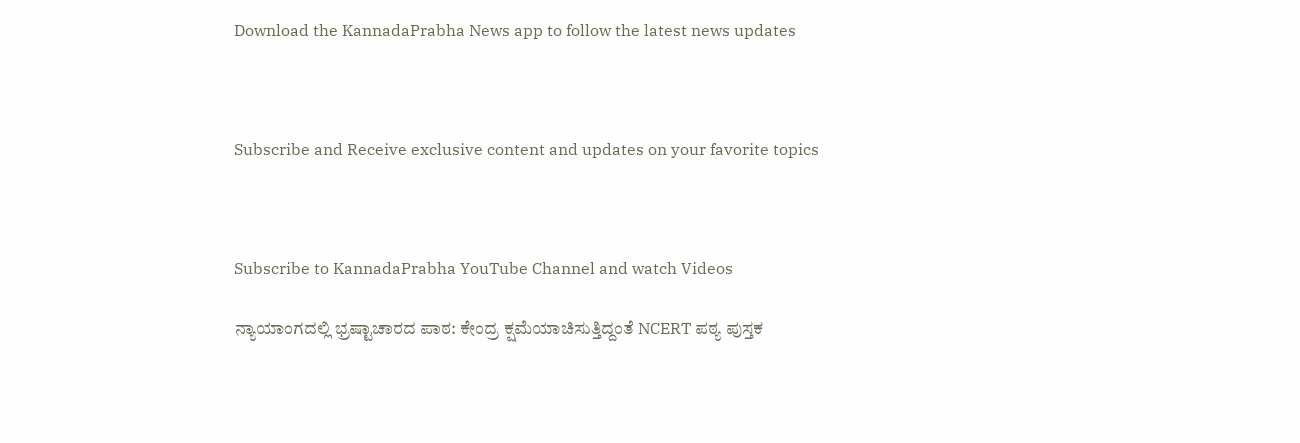Download the KannadaPrabha News app to follow the latest news updates



Subscribe and Receive exclusive content and updates on your favorite topics



Subscribe to KannadaPrabha YouTube Channel and watch Videos

ನ್ಯಾಯಾಂಗದಲ್ಲಿ ಭ್ರಷ್ಟಾಚಾರದ ಪಾಠ: ಕೇಂದ್ರ ಕ್ಷಮೆಯಾಚಿಸುತ್ತಿದ್ದಂತೆ NCERT ಪಠ್ಯ ಪುಸ್ತಕ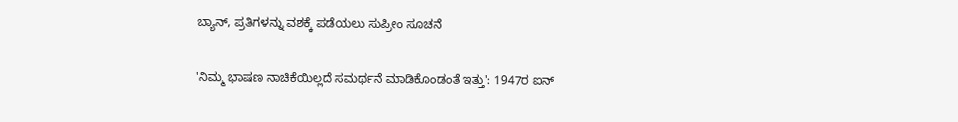ಬ್ಯಾನ್, ಪ್ರತಿಗಳನ್ನು ವಶಕ್ಕೆ ಪಡೆಯಲು ಸುಪ್ರೀಂ ಸೂಚನೆ

'ನಿಮ್ಮ ಭಾಷಣ ನಾಚಿಕೆಯಿಲ್ಲದೆ ಸಮರ್ಥನೆ ಮಾಡಿಕೊಂಡಂತೆ ಇತ್ತು': 1947ರ ಐನ್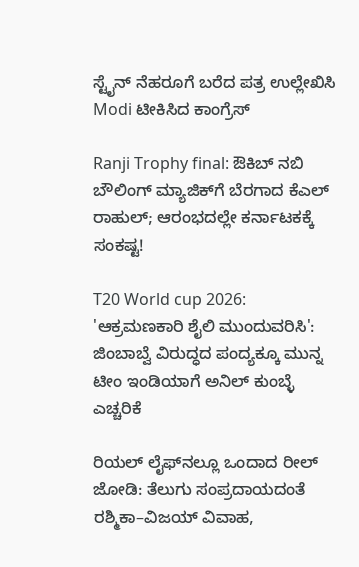ಸ್ಟೈನ್ ನೆಹರೂಗೆ ಬರೆದ ಪತ್ರ ಉಲ್ಲೇಖಿಸಿ Modi ಟೀಕಿಸಿದ ಕಾಂಗ್ರೆಸ್

Ranji Trophy final: ಔಕಿಬ್ ನಬಿ ಬೌಲಿಂಗ್ ಮ್ಯಾಜಿಕ್‌ಗೆ ಬೆರಗಾದ ಕೆಎಲ್ ರಾಹುಲ್; ಆರಂಭದಲ್ಲೇ ಕರ್ನಾಟಕಕ್ಕೆ ಸಂಕಷ್ಟ!

T20 World cup 2026: 'ಆಕ್ರಮಣಕಾರಿ ಶೈಲಿ ಮುಂದುವರಿಸಿ': ಜಿಂಬಾಬ್ವೆ ವಿರುದ್ಧದ ಪಂದ್ಯಕ್ಕೂ ಮುನ್ನ ಟೀಂ ಇಂಡಿಯಾಗೆ ಅನಿಲ್ ಕುಂಬ್ಳೆ ಎಚ್ಚರಿಕೆ

ರಿಯಲ್ ಲೈಫ್‌ನಲ್ಲೂ ಒಂದಾದ ರೀಲ್ ಜೋಡಿ: ತೆಲುಗು ಸಂಪ್ರದಾಯದಂತೆ ರಶ್ಮಿಕಾ–ವಿಜಯ್ ವಿವಾಹ,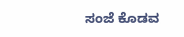ಸಂಜೆ ಕೊಡವ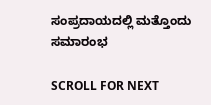ಸಂಪ್ರದಾಯದಲ್ಲಿ ಮತ್ತೊಂದು ಸಮಾರಂಭ

SCROLL FOR NEXT